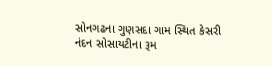સોનગઢના ગુણસદા ગામ સ્થિત કેસરી નંદન સોસાયટીના રૂમ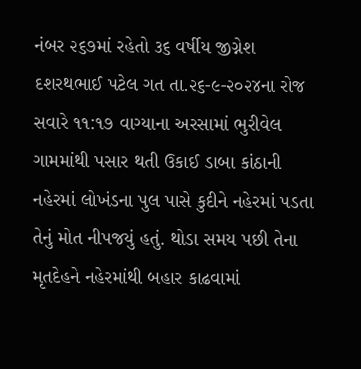નંબર ૨૬૭માં રહેતો ૩૬ વર્ષીય જીગ્નેશ દશરથભાઈ પટેલ ગત તા.૨૬-૯-૨૦૨૪ના રોજ સવારે ૧૧:૧૭ વાગ્યાના અરસામાં ભુરીવેલ ગામમાંથી પસાર થતી ઉકાઈ ડાબા કાંઠાની નહેરમાં લોખંડના પુલ પાસે કુદીને નહેરમાં પડતા તેનું મોત નીપજયું હતું. થોડા સમય પછી તેના મૃતદેહને નહેરમાંથી બહાર કાઢવામાં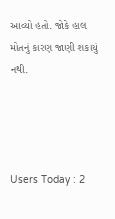આવ્યો હતો. જોકે હાલ મોતનું કારણ જાણી શકાયું નથી.




Users Today : 2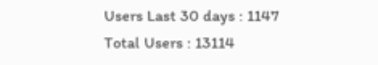Users Last 30 days : 1147
Total Users : 13114